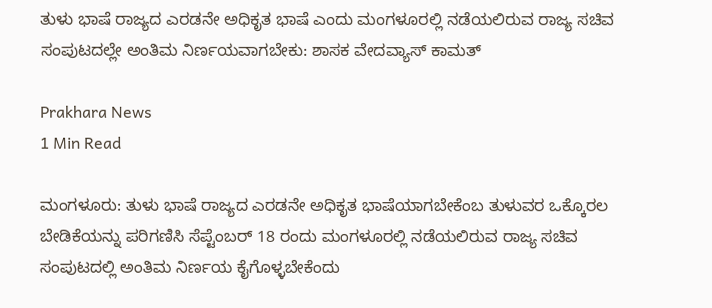ತುಳು ಭಾಷೆ ರಾಜ್ಯದ ಎರಡನೇ ಅಧಿಕೃತ ಭಾಷೆ ಎಂದು ಮಂಗಳೂರಲ್ಲಿ ನಡೆಯಲಿರುವ ರಾಜ್ಯ ಸಚಿವ ಸಂಪುಟದಲ್ಲೇ ಅಂತಿಮ ನಿರ್ಣಯವಾಗಬೇಕು: ಶಾಸಕ ವೇದವ್ಯಾಸ್ ಕಾಮತ್

Prakhara News
1 Min Read

ಮಂಗಳೂರು: ತುಳು ಭಾಷೆ ರಾಜ್ಯದ ಎರಡನೇ ಅಧಿಕೃತ ಭಾಷೆಯಾಗಬೇಕೆಂಬ ತುಳುವರ ಒಕ್ಕೊರಲ ಬೇಡಿಕೆಯನ್ನು ಪರಿಗಣಿಸಿ ಸೆಪ್ಟೆಂಬರ್ 18 ರಂದು ಮಂಗಳೂರಲ್ಲಿ ನಡೆಯಲಿರುವ ರಾಜ್ಯ ಸಚಿವ ಸಂಪುಟದಲ್ಲಿ ಅಂತಿಮ ನಿರ್ಣಯ ಕೈಗೊಳ್ಳಬೇಕೆಂದು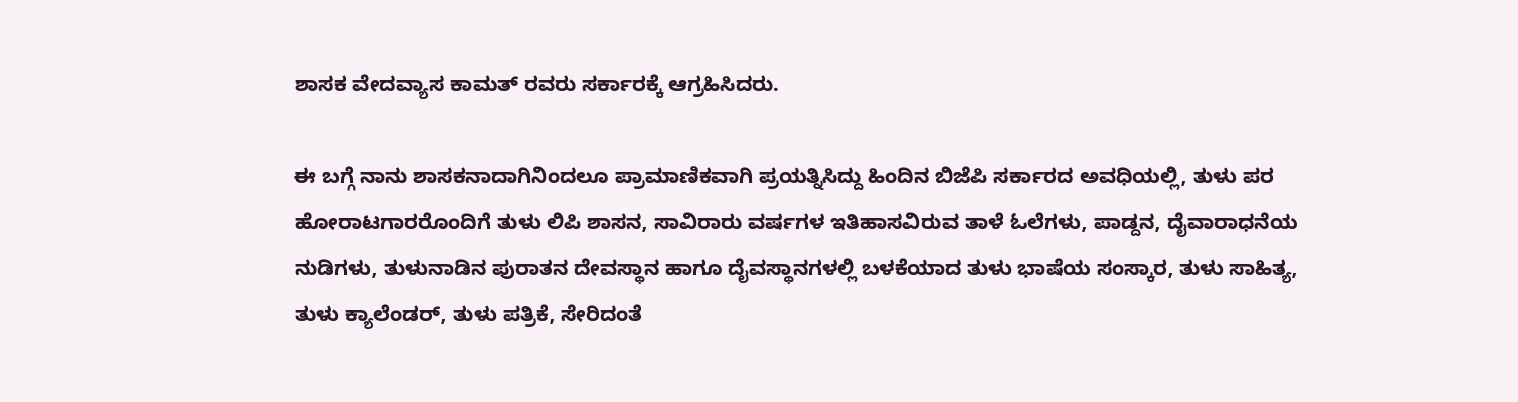ಶಾಸಕ ವೇದವ್ಯಾಸ ಕಾಮತ್ ರವರು ಸರ್ಕಾರಕ್ಕೆ ಆಗ್ರಹಿಸಿದರು.

ಈ ಬಗ್ಗೆ ನಾನು ಶಾಸಕನಾದಾಗಿನಿಂದಲೂ ಪ್ರಾಮಾಣಿಕವಾಗಿ ಪ್ರಯತ್ನಿಸಿದ್ದು ಹಿಂದಿನ ಬಿಜೆಪಿ ಸರ್ಕಾರದ ಅವಧಿಯಲ್ಲಿ, ತುಳು ಪರ ಹೋರಾಟಗಾರರೊಂದಿಗೆ ತುಳು ಲಿಪಿ ಶಾಸನ, ಸಾವಿರಾರು ವರ್ಷಗಳ ಇತಿಹಾಸವಿರುವ ತಾಳೆ ಓಲೆಗಳು, ಪಾಡ್ದನ, ದೈವಾರಾಧನೆಯ ನುಡಿಗಳು, ತುಳುನಾಡಿನ ಪುರಾತನ ದೇವಸ್ಥಾನ ಹಾಗೂ ದೈವಸ್ಥಾನಗಳಲ್ಲಿ ಬಳಕೆಯಾದ ತುಳು ಭಾಷೆಯ ಸಂಸ್ಕಾರ, ತುಳು ಸಾಹಿತ್ಯ, ತುಳು ಕ್ಯಾಲೆಂಡರ್, ತುಳು ಪತ್ರಿಕೆ, ಸೇರಿದಂತೆ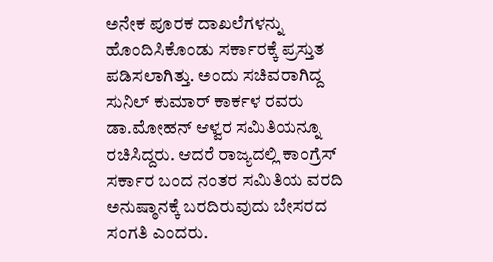ಅನೇಕ ಪೂರಕ ದಾಖಲೆಗಳನ್ನು ಹೊಂದಿಸಿಕೊಂಡು ಸರ್ಕಾರಕ್ಕೆ ಪ್ರಸ್ತುತ ಪಡಿಸಲಾಗಿತ್ತು. ಅಂದು ಸಚಿವರಾಗಿದ್ದ ಸುನಿಲ್ ಕುಮಾರ್ ಕಾರ್ಕಳ ರವರು ಡಾ.ಮೋಹನ್ ಆಳ್ವರ ಸಮಿತಿಯನ್ನೂ ರಚಿಸಿದ್ದರು. ಆದರೆ ರಾಜ್ಯದಲ್ಲಿ ಕಾಂಗ್ರೆಸ್ ಸರ್ಕಾರ ಬಂದ ನಂತರ ಸಮಿತಿಯ ವರದಿ ಅನುಷ್ಠಾನಕ್ಕೆ ಬರದಿರುವುದು ಬೇಸರದ ಸಂಗತಿ ಎಂದರು.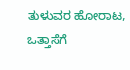ತುಳುವರ ಹೋರಾಟ, ಒತ್ತಾಸೆಗೆ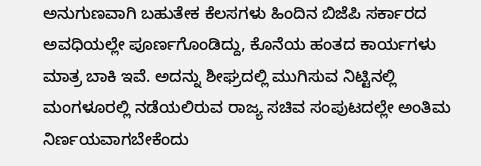ಅನುಗುಣವಾಗಿ ಬಹುತೇಕ ಕೆಲಸಗಳು ಹಿಂದಿನ ಬಿಜೆಪಿ ಸರ್ಕಾರದ ಅವಧಿಯಲ್ಲೇ ಪೂರ್ಣಗೊಂಡಿದ್ದು, ಕೊನೆಯ ಹಂತದ ಕಾರ್ಯಗಳು ಮಾತ್ರ ಬಾಕಿ ಇವೆ. ಅದನ್ನು ಶೀಘ್ರದಲ್ಲಿ ಮುಗಿಸುವ ನಿಟ್ಟಿನಲ್ಲಿ ಮಂಗಳೂರಲ್ಲಿ ನಡೆಯಲಿರುವ ರಾಜ್ಯ ಸಚಿವ ಸಂಪುಟದಲ್ಲೇ ಅಂತಿಮ ನಿರ್ಣಯವಾಗಬೇಕೆಂದು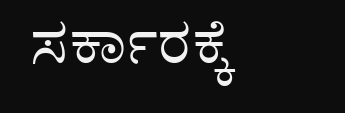ಸರ್ಕಾರಕ್ಕೆ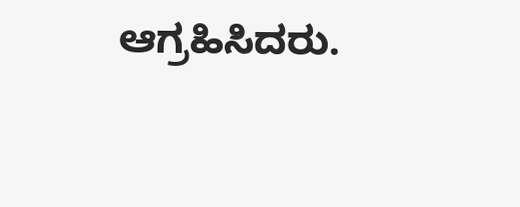ಆಗ್ರಹಿಸಿದರು.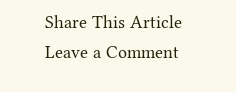Share This Article
Leave a Comment